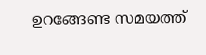ഉറങ്ങേണ്ട സമയത്ത്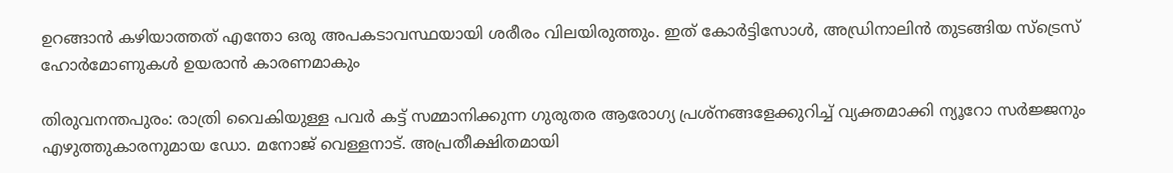ഉറങ്ങാൻ കഴിയാത്തത് എന്തോ ഒരു അപകടാവസ്ഥയായി ശരീരം വിലയിരുത്തും. ഇത് കോർട്ടിസോൾ, അഡ്രിനാലിൻ തുടങ്ങിയ സ്‌ട്രെസ് ഹോർമോണുകൾ ഉയരാൻ കാരണമാകും

തിരുവനന്തപുരം: രാത്രി വൈകിയുള്ള പവർ കട്ട് സമ്മാനിക്കുന്ന ഗുരുതര ആരോഗ്യ പ്രശ്നങ്ങളേക്കുറിച്ച് വ്യക്തമാക്കി ന്യൂറോ സർജ്ജനും എഴുത്തുകാരനുമായ ഡോ. മനോജ് വെള്ളനാട്. അപ്രതീക്ഷിതമായി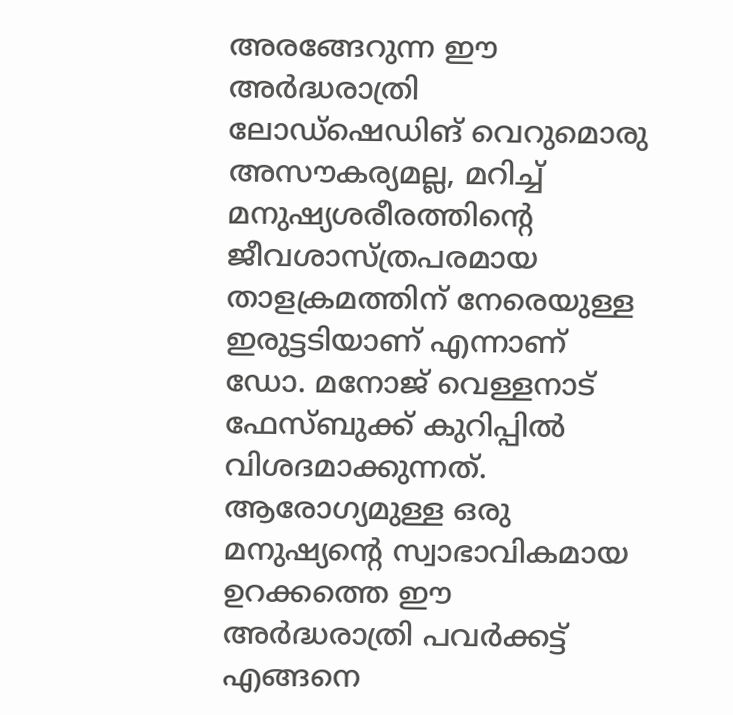അരങ്ങേറുന്ന ഈ അർദ്ധരാത്രി ലോഡ്ഷെഡിങ് വെറുമൊരു അസൗകര്യമല്ല, മറിച്ച് മനുഷ്യശരീരത്തിന്റെ ജീവശാസ്ത്രപരമായ താളക്രമത്തിന് നേരെയുള്ള ഇരുട്ടടിയാണ് എന്നാണ് ഡോ. മനോജ് വെള്ളനാട് ഫേസ്ബുക്ക് കുറിപ്പിൽ വിശദമാക്കുന്നത്. ആരോഗ്യമുള്ള ഒരു മനുഷ്യൻ്റെ സ്വാഭാവികമായ ഉറക്കത്തെ ഈ അർദ്ധരാത്രി പവർക്കട്ട് എങ്ങനെ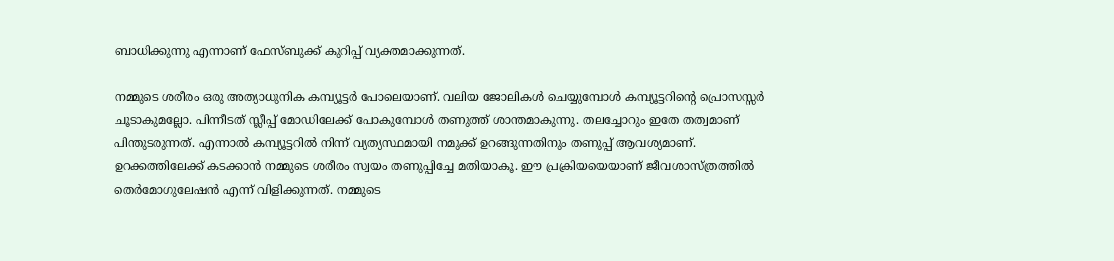ബാധിക്കുന്നു എന്നാണ് ഫേസ്ബുക്ക് കുറിപ്പ് വ്യക്തമാക്കുന്നത്.

നമ്മുടെ ശരീരം ഒരു അത്യാധുനിക കമ്പ്യൂട്ടർ പോലെയാണ്. വലിയ ജോലികൾ ചെയ്യുമ്പോൾ കമ്പ്യൂട്ടറിന്റെ പ്രൊസസ്സർ ചൂടാകുമല്ലോ. പിന്നീടത് സ്ലീപ്പ് മോഡിലേക്ക് പോകുമ്പോൾ തണുത്ത് ശാന്തമാകുന്നു. തലച്ചോറും ഇതേ തത്വമാണ് പിന്തുടരുന്നത്. എന്നാൽ കമ്പ്യൂട്ടറിൽ നിന്ന് വ്യത്യസ്ഥമായി നമുക്ക് ഉറങ്ങുന്നതിനും തണുപ്പ് ആവശ്യമാണ്. ഉറക്കത്തിലേക്ക് കടക്കാൻ നമ്മുടെ ശരീരം സ്വയം തണുപ്പിച്ചേ മതിയാകൂ. ഈ പ്രക്രിയയെയാണ് ജീവശാസ്ത്രത്തിൽ തെർമോഗുലേഷൻ എന്ന് വിളിക്കുന്നത്. നമ്മുടെ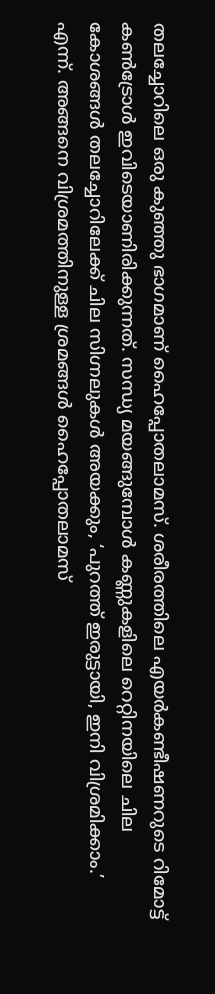തലച്ചോറിലെ ഒരു കുഞ്ഞു ഭാഗമാണ് ഹൈപ്പോതലാമസ്. ശരീരത്തിലെ എയർകണ്ടീഷണറുടെ റിമോട്ട് കൺട്രോൾ ഇവിടെയാണിരിക്കുന്നത്. സന്ധ്യ മയങ്ങുമ്പോൾ കണ്ണുകളിലെ റെറ്റിനയിലെ ചില കോശങ്ങൾ തലച്ചോറിലേക്ക് ചില സിഗ്നലുകൾ അയക്കും, ‘പുറത്ത് ഇരുട്ടായി, ഇനി വിശ്രമിക്കാം.’ എന്ന്. അങ്ങനെ വിശ്രമത്തിനുള്ള ശ്രമങ്ങൾ ഹൈപ്പോതലാമസ്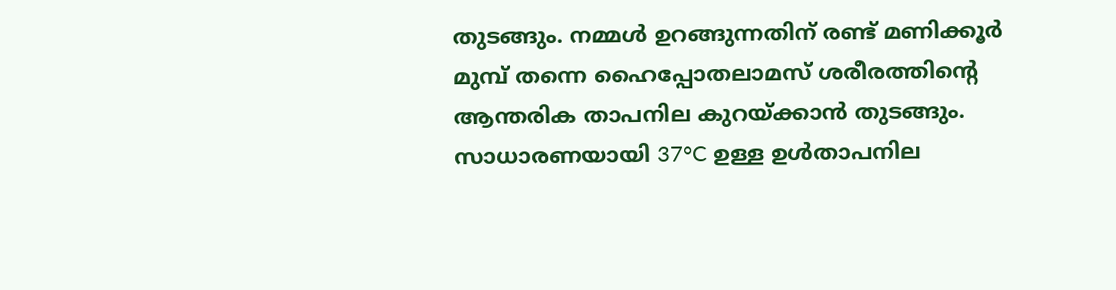തുടങ്ങും. നമ്മൾ ഉറങ്ങുന്നതിന് രണ്ട് മണിക്കൂർ മുമ്പ് തന്നെ ഹൈപ്പോതലാമസ് ശരീരത്തിന്റെ ആന്തരിക താപനില കുറയ്ക്കാൻ തുടങ്ങും. സാധാരണയായി 37°C ഉള്ള ഉൾതാപനില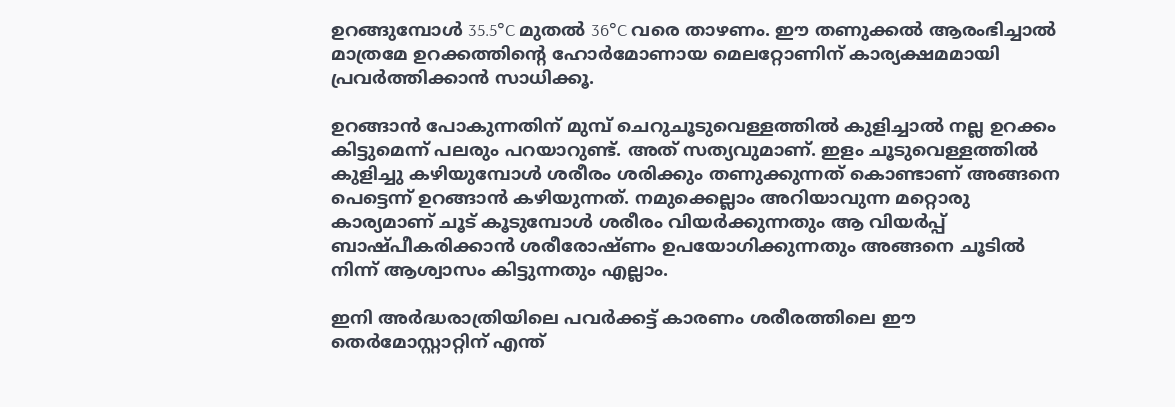ഉറങ്ങുമ്പോൾ 35.5°C മുതൽ 36°C വരെ താഴണം. ഈ തണുക്കൽ ആരംഭിച്ചാൽ മാത്രമേ ഉറക്കത്തിന്റെ ഹോർമോണായ മെലറ്റോണിന് കാര്യക്ഷമമായി പ്രവർത്തിക്കാൻ സാധിക്കൂ.

ഉറങ്ങാൻ പോകുന്നതിന് മുമ്പ് ചെറുചൂടുവെള്ളത്തിൽ കുളിച്ചാൽ നല്ല ഉറക്കം കിട്ടുമെന്ന് പലരും പറയാറുണ്ട്. അത് സത്യവുമാണ്. ഇളം ചൂടുവെള്ളത്തിൽ കുളിച്ചു കഴിയുമ്പോൾ ശരീരം ശരിക്കും തണുക്കുന്നത് കൊണ്ടാണ് അങ്ങനെ പെട്ടെന്ന് ഉറങ്ങാൻ കഴിയുന്നത്. നമുക്കെല്ലാം അറിയാവുന്ന മറ്റൊരു കാര്യമാണ് ചൂട് കൂടുമ്പോൾ ശരീരം വിയർക്കുന്നതും ആ വിയർപ്പ് ബാഷ്‌പീകരിക്കാൻ ശരീരോഷ്‌ണം ഉപയോഗിക്കുന്നതും അങ്ങനെ ചൂടിൽ നിന്ന് ആശ്വാസം കിട്ടുന്നതും എല്ലാം.

ഇനി അർദ്ധരാത്രിയിലെ പവർക്കട്ട് കാരണം ശരീരത്തിലെ ഈ തെർമോസ്റ്റാറ്റിന് എന്ത്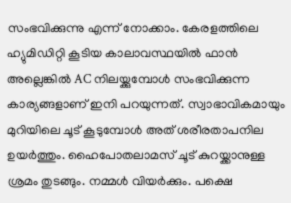സംഭവിക്കുന്നു എന്ന് നോക്കാം. കേരളത്തിലെ ഹ്യുമിഡിറ്റി കൂടിയ കാലാവസ്ഥയിൽ ഫാൻ അല്ലെങ്കിൽ AC നിലയ്ക്കുമ്പോൾ സംഭവിക്കുന്ന കാര്യങ്ങളാണ് ഇനി പറയുന്നത്. സ്വാഭാവികമായും മുറിയിലെ ചൂട് കൂടുമ്പോൾ അത് ശരീരതാപനില ഉയർത്തും. ഹൈപോതലാമസ് ചൂട് കുറയ്ക്കാനുള്ള ശ്രമം തുടങ്ങും. നമ്മൾ വിയർക്കും. പക്ഷെ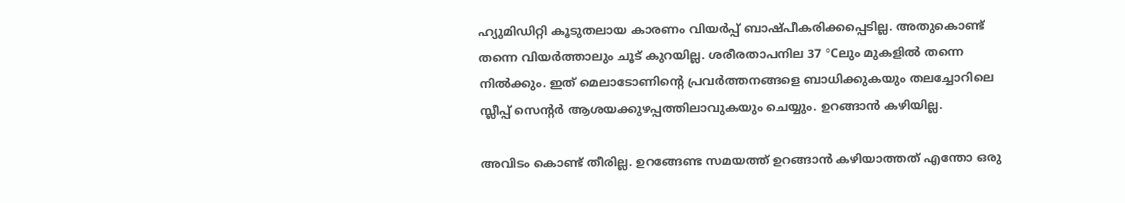ഹ്യുമിഡിറ്റി കൂടുതലായ കാരണം വിയർപ്പ് ബാഷ്പീകരിക്കപ്പെടില്ല. അതുകൊണ്ട് തന്നെ വിയർത്താലും ചൂട് കുറയില്ല. ശരീരതാപനില 37 °Cലും മുകളിൽ തന്നെ നിൽക്കും. ഇത് മെലാടോണിൻ്റെ പ്രവർത്തനങ്ങളെ ബാധിക്കുകയും തലച്ചോറിലെ സ്ലീപ്പ് സെൻ്റർ ആശയക്കുഴപ്പത്തിലാവുകയും ചെയ്യും. ഉറങ്ങാൻ കഴിയില്ല.

അവിടം കൊണ്ട് തീരില്ല. ഉറങ്ങേണ്ട സമയത്ത് ഉറങ്ങാൻ കഴിയാത്തത് എന്തോ ഒരു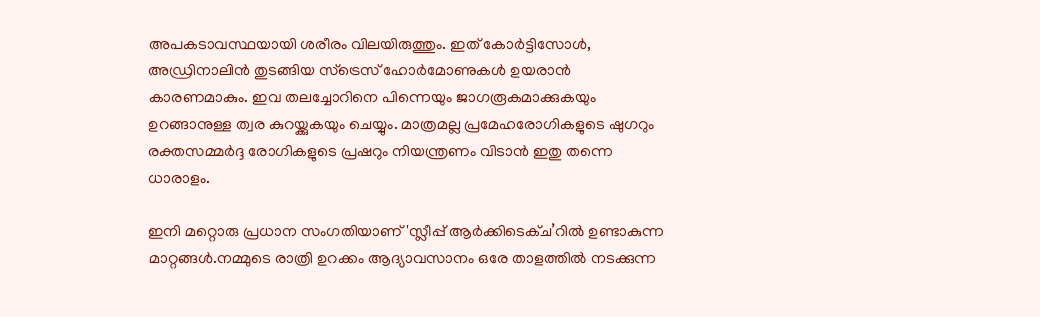അപകടാവസ്ഥയായി ശരീരം വിലയിരുത്തും. ഇത് കോർട്ടിസോൾ, അഡ്രിനാലിൻ തുടങ്ങിയ സ്‌ട്രെസ് ഹോർമോണുകൾ ഉയരാൻ കാരണമാകും. ഇവ തലച്ചോറിനെ പിന്നെയും ജാഗരൂകമാക്കുകയും ഉറങ്ങാനുള്ള ത്വര കുറയ്ക്കുകയും ചെയ്യും. മാത്രമല്ല പ്രമേഹരോഗികളുടെ ഷുഗറും രക്തസമ്മർദ്ദ രോഗികളുടെ പ്രഷറും നിയന്ത്രണം വിടാൻ ഇതു തന്നെ ധാരാളം.

ഇനി മറ്റൊരു പ്രധാന സംഗതിയാണ് 'സ്ലീപ്പ് ആർക്കിടെക്ച’റിൽ ഉണ്ടാകുന്ന മാറ്റങ്ങൾ.നമ്മുടെ രാത്രി ഉറക്കം ആദ്യാവസാനം ഒരേ താളത്തിൽ നടക്കുന്ന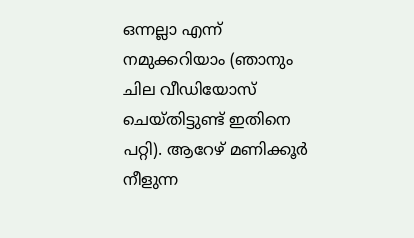ഒന്നല്ലാ എന്ന് നമുക്കറിയാം (ഞാനും ചില വീഡിയോസ് ചെയ്തിട്ടുണ്ട് ഇതിനെ പറ്റി). ആറേഴ് മണിക്കൂർ നീളുന്ന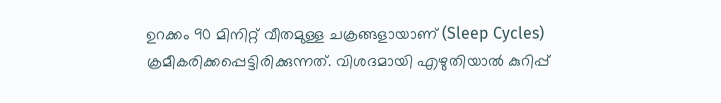ഉറക്കം 90 മിനിറ്റ് വീതമുള്ള ചക്രങ്ങളായാണ് (Sleep Cycles) ക്രമീകരിക്കപ്പെട്ടിരിക്കുന്നത്. വിശദമായി എഴുതിയാൽ കുറിപ്പ്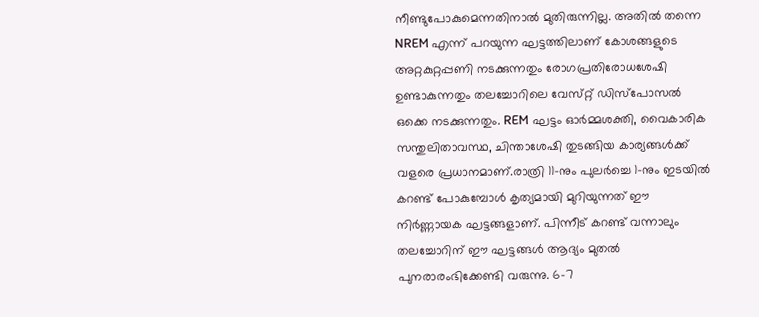നീണ്ടുപോകുമെന്നതിനാൽ മുതിരുന്നില്ല. അതിൽ തന്നെ NREM എന്ന് പറയുന്ന ഘട്ടത്തിലാണ് കോശങ്ങളുടെ അറ്റകുറ്റപ്പണി നടക്കുന്നതും രോഗപ്രതിരോധശേഷി ഉണ്ടാകുന്നതും തലച്ചോറിലെ വേസ്‌റ്റ് ഡിസ്പോസൽ ഒക്കെ നടക്കുന്നതും. REM ഘട്ടം ഓർമ്മശക്തി, വൈകാരിക സന്തുലിതാവസ്ഥ, ചിന്താശേഷി തുടങ്ങിയ കാര്യങ്ങൾക്ക് വളരെ പ്രധാനമാണ്.രാത്രി 11-നും പുലർച്ചെ 1-നും ഇടയിൽ കറണ്ട് പോകുമ്പോൾ കൃത്യമായി മുറിയുന്നത് ഈ നിർണ്ണായക ഘട്ടങ്ങളാണ്. പിന്നീട് കറണ്ട് വന്നാലും തലച്ചോറിന് ഈ ഘട്ടങ്ങൾ ആദ്യം മുതൽ പുനരാരംഭിക്കേണ്ടി വരുന്നു. 6-7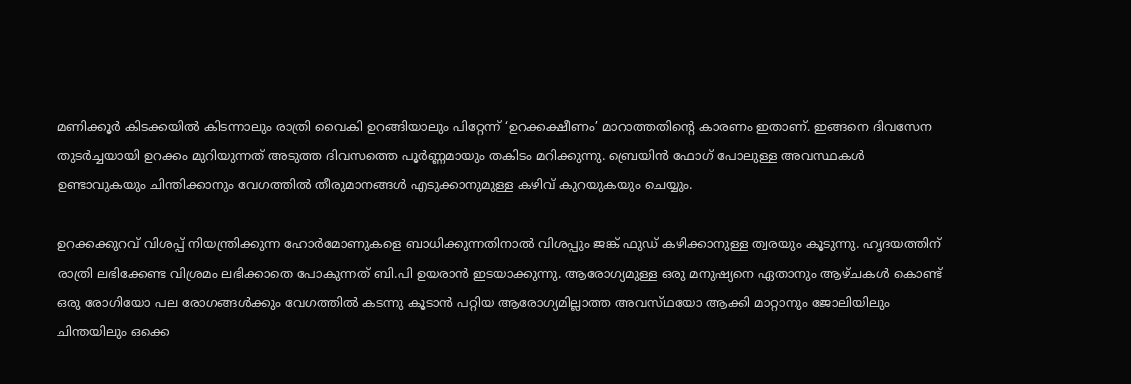മണിക്കൂർ കിടക്കയിൽ കിടന്നാലും രാത്രി വൈകി ഉറങ്ങിയാലും പിറ്റേന്ന് ‘ഉറക്കക്ഷീണം’ മാറാത്തതിന്റെ കാരണം ഇതാണ്. ഇങ്ങനെ ദിവസേന തുടർച്ചയായി ഉറക്കം മുറിയുന്നത് അടുത്ത ദിവസത്തെ പൂർണ്ണമായും തകിടം മറിക്കുന്നു. ബ്രെയിൻ ഫോഗ് പോലുള്ള അവസ്ഥകൾ ഉണ്ടാവുകയും ചിന്തിക്കാനും വേഗത്തിൽ തീരുമാനങ്ങൾ എടുക്കാനുമുള്ള കഴിവ് കുറയുകയും ചെയ്യും.

ഉറക്കക്കുറവ് വിശപ്പ് നിയന്ത്രിക്കുന്ന ഹോർമോണുകളെ ബാധിക്കുന്നതിനാൽ വിശപ്പും ജങ്ക് ഫുഡ് കഴിക്കാനുള്ള ത്വരയും കൂടുന്നു. ഹൃദയത്തിന് രാത്രി ലഭിക്കേണ്ട വിശ്രമം ലഭിക്കാതെ പോകുന്നത് ബി.പി ഉയരാൻ ഇടയാക്കുന്നു. ആരോഗ്യമുള്ള ഒരു മനുഷ്യനെ ഏതാനും ആഴ്ചകൾ കൊണ്ട് ഒരു രോഗിയോ പല രോഗങ്ങൾക്കും വേഗത്തിൽ കടന്നു കൂടാൻ പറ്റിയ ആരോഗ്യമില്ലാത്ത അവസ്‌ഥയോ ആക്കി മാറ്റാനും ജോലിയിലും ചിന്തയിലും ഒക്കെ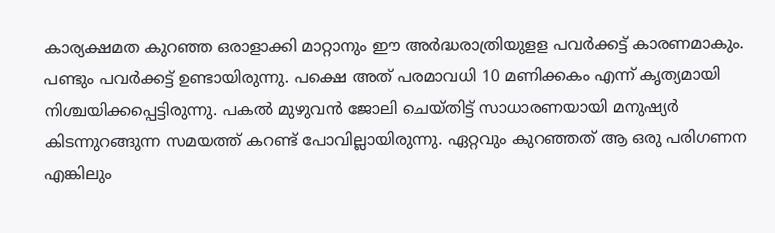കാര്യക്ഷമത കുറഞ്ഞ ഒരാളാക്കി മാറ്റാനും ഈ അർദ്ധരാത്രിയുളള പവർക്കട്ട് കാരണമാകും. പണ്ടും പവർക്കട്ട് ഉണ്ടായിരുന്നു. പക്ഷെ അത് പരമാവധി 10 മണിക്കകം എന്ന് കൃത്യമായി നിശ്ചയിക്കപ്പെട്ടിരുന്നു. പകൽ മുഴുവൻ ജോലി ചെയ്തിട്ട് സാധാരണയായി മനുഷ്യർ കിടന്നുറങ്ങുന്ന സമയത്ത് കറണ്ട് പോവില്ലായിരുന്നു. ഏറ്റവും കുറഞ്ഞത് ആ ഒരു പരിഗണന എങ്കിലും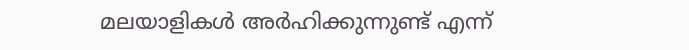മലയാളികൾ അർഹിക്കുന്നുണ്ട് എന്ന്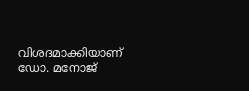വിശദമാക്കിയാണ് ഡോ. മനോജ്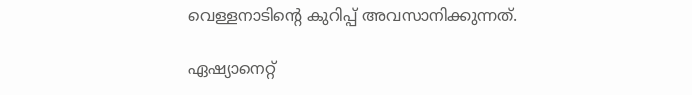വെള്ളനാടിന്റെ കുറിപ്പ് അവസാനിക്കുന്നത്.

ഏഷ്യാനെറ്റ്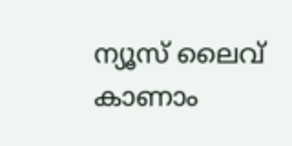ന്യൂസ് ലൈവ് കാണാം